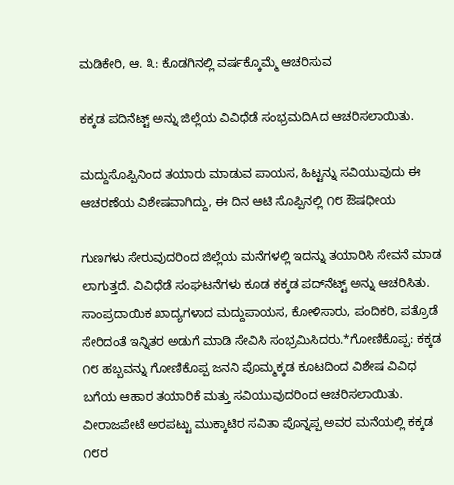ಮಡಿಕೇರಿ, ಆ. ೩: ಕೊಡಗಿನಲ್ಲಿ ವರ್ಷಕ್ಕೊಮ್ಮೆ ಆಚರಿಸುವ

ಕಕ್ಕಡ ಪದಿನೆಟ್ಟ್ ಅನ್ನು ಜಿಲ್ಲೆಯ ವಿವಿಧೆಡೆ ಸಂಭ್ರಮದಿAದ ಆಚರಿಸಲಾಯಿತು.

ಮದ್ದುಸೊಪ್ಪಿನಿಂದ ತಯಾರು ಮಾಡುವ ಪಾಯಸ, ಹಿಟ್ಟನ್ನು ಸವಿಯುವುದು ಈ ಆಚರಣೆಯ ವಿಶೇಷವಾಗಿದ್ದು, ಈ ದಿನ ಆಟಿ ಸೊಪ್ಪಿನಲ್ಲಿ ೧೮ ಔಷಧೀಯ

ಗುಣಗಳು ಸೇರುವುದರಿಂದ ಜಿಲ್ಲೆಯ ಮನೆಗಳಲ್ಲಿ ಇದನ್ನು ತಯಾರಿಸಿ ಸೇವನೆ ಮಾಡ ಲಾಗುತ್ತದೆ. ವಿವಿಧೆಡೆ ಸಂಘಟನೆಗಳು ಕೂಡ ಕಕ್ಕಡ ಪದ್‌ನೆಟ್ಟ್ ಅನ್ನು ಆಚರಿಸಿತು. ಸಾಂಪ್ರದಾಯಿಕ ಖಾದ್ಯಗಳಾದ ಮದ್ದುಪಾಯಸ, ಕೋಳಿಸಾರು, ಪಂದಿಕರಿ, ಪತ್ರೊಡೆ ಸೇರಿದಂತೆ ಇನ್ನಿತರ ಅಡುಗೆ ಮಾಡಿ ಸೇವಿಸಿ ಸಂಭ್ರಮಿಸಿದರು.*ಗೋಣಿಕೊಪ್ಪ: ಕಕ್ಕಡ ೧೮ ಹಬ್ಬವನ್ನು ಗೋಣಿಕೊಪ್ಪ ಜನನಿ ಪೊಮ್ಮಕ್ಕಡ ಕೂಟದಿಂದ ವಿಶೇಷ ವಿವಿಧ ಬಗೆಯ ಆಹಾರ ತಯಾರಿಕೆ ಮತ್ತು ಸವಿಯುವುದರಿಂದ ಆಚರಿಸಲಾಯಿತು. ವೀರಾಜಪೇಟೆ ಅರಪಟ್ಟು ಮುಕ್ಕಾಟಿರ ಸವಿತಾ ಪೊನ್ನಪ್ಪ ಅವರ ಮನೆಯಲ್ಲಿ ಕಕ್ಕಡ ೧೮ರ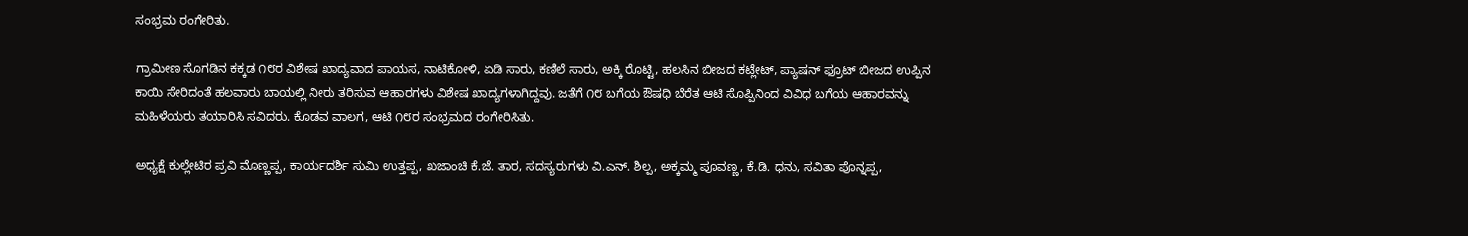ಸಂಭ್ರಮ ರಂಗೇರಿತು.

ಗ್ರಾಮೀಣ ಸೊಗಡಿನ ಕಕ್ಕಡ ೧೮ರ ವಿಶೇಷ ಖಾದ್ಯವಾದ ಪಾಯಸ, ನಾಟಿಕೋಳಿ, ಏಡಿ ಸಾರು, ಕಣಿಲೆ ಸಾರು, ಅಕ್ಕಿ ರೊಟ್ಟಿ, ಹಲಸಿನ ಬೀಜದ ಕಟ್ಲೇಟ್, ಪ್ಯಾಷನ್ ಫ್ರೂಟ್ ಬೀಜದ ಉಪ್ಪಿನ ಕಾಯಿ ಸೇರಿದಂತೆ ಹಲವಾರು ಬಾಯಲ್ಲಿ ನೀರು ತರಿಸುವ ಆಹಾರಗಳು ವಿಶೇಷ ಖಾದ್ಯಗಳಾಗಿದ್ದವು. ಜತೆಗೆ ೧೮ ಬಗೆಯ ಔಷಧಿ ಬೆರೆತ ಆಟಿ ಸೊಪ್ಪಿನಿಂದ ವಿವಿಧ ಬಗೆಯ ಆಹಾರವನ್ನು ಮಹಿಳೆಯರು ತಯಾರಿಸಿ ಸವಿದರು. ಕೊಡವ ವಾಲಗ, ಆಟಿ ೧೮ರ ಸಂಭ್ರಮದ ರಂಗೇರಿಸಿತು.

ಅಧ್ಯಕ್ಷೆ ಕುಲ್ಲೇಟಿರ ಪ್ರವಿ ಮೊಣ್ಣಪ್ಪ, ಕಾರ್ಯದರ್ಶಿ ಸುಮಿ ಉತ್ತಪ್ಪ, ಖಜಾಂಚಿ ಕೆ.ಜೆ. ತಾರ, ಸದಸ್ಯರುಗಳು ವಿ.ಎನ್. ಶಿಲ್ಪ, ಅಕ್ಕಮ್ಮ ಪೂವಣ್ಣ, ಕೆ.ಡಿ. ಧನು, ಸವಿತಾ ಪೊನ್ನಪ್ಪ,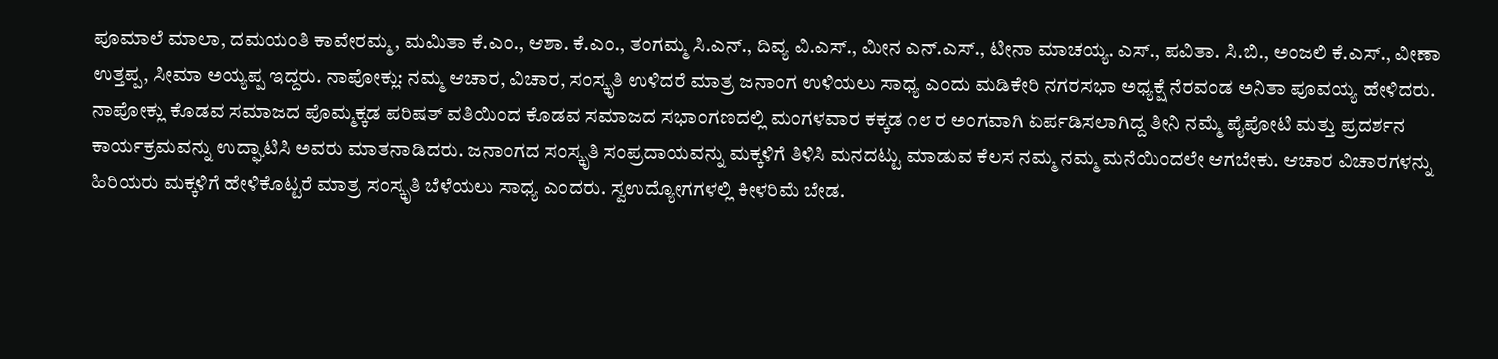ಪೂಮಾಲೆ ಮಾಲಾ, ದಮಯಂತಿ ಕಾವೇರಮ್ಮ, ಮಮಿತಾ ಕೆ.ಎಂ., ಆಶಾ. ಕೆ.ಎಂ., ತಂಗಮ್ಮ ಸಿ.ಎನ್., ದಿವ್ಯ ವಿ.ಎಸ್., ಮೀನ ಎನ್.ಎಸ್., ಟೀನಾ ಮಾಚಯ್ಯ. ಎಸ್., ಪವಿತಾ. ಸಿ.ಬಿ., ಅಂಜಲಿ ಕೆ.ಎಸ್., ವೀಣಾ ಉತ್ತಪ್ಪ, ಸೀಮಾ ಅಯ್ಯಪ್ಪ ಇದ್ದರು. ನಾಪೋಕ್ಲು: ನಮ್ಮ ಆಚಾರ, ವಿಚಾರ, ಸಂಸ್ಕೃತಿ ಉಳಿದರೆ ಮಾತ್ರ ಜನಾಂಗ ಉಳಿಯಲು ಸಾಧ್ಯ ಎಂದು ಮಡಿಕೇರಿ ನಗರಸಭಾ ಅಧ್ಯಕ್ಷೆ ನೆರವಂಡ ಅನಿತಾ ಪೂವಯ್ಯ ಹೇಳಿದರು. ನಾಪೋಕ್ಲು ಕೊಡವ ಸಮಾಜದ ಪೊಮ್ಮಕ್ಕಡ ಪರಿಷತ್ ವತಿಯಿಂದ ಕೊಡವ ಸಮಾಜದ ಸಭಾಂಗಣದಲ್ಲಿ ಮಂಗಳವಾರ ಕಕ್ಕಡ ೧೮ ರ ಅಂಗವಾಗಿ ಏರ್ಪಡಿಸಲಾಗಿದ್ದ ತೀನಿ ನಮ್ಮೆ ಪೈಪೋಟಿ ಮತ್ತು ಪ್ರದರ್ಶನ ಕಾರ್ಯಕ್ರಮವನ್ನು ಉದ್ಘಾಟಿಸಿ ಅವರು ಮಾತನಾಡಿದರು. ಜನಾಂಗದ ಸಂಸ್ಕೃತಿ ಸಂಪ್ರದಾಯವನ್ನು ಮಕ್ಕಳಿಗೆ ತಿಳಿಸಿ ಮನದಟ್ಟು ಮಾಡುವ ಕೆಲಸ ನಮ್ಮ ನಮ್ಮ ಮನೆಯಿಂದಲೇ ಆಗಬೇಕು. ಆಚಾರ ವಿಚಾರಗಳನ್ನು ಹಿರಿಯರು ಮಕ್ಕಳಿಗೆ ಹೇಳಿಕೊಟ್ಟರೆ ಮಾತ್ರ ಸಂಸ್ಕೃತಿ ಬೆಳೆಯಲು ಸಾಧ್ಯ ಎಂದರು. ಸ್ವಉದ್ಯೋಗಗಳಲ್ಲಿ ಕೀಳರಿಮೆ ಬೇಡ.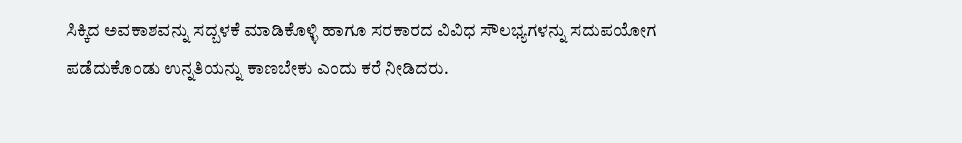ಸಿಕ್ಕಿದ ಅವಕಾಶವನ್ನು ಸದ್ಬಳಕೆ ಮಾಡಿಕೊಳ್ಳಿ ಹಾಗೂ ಸರಕಾರದ ವಿವಿಧ ಸೌಲಭ್ಯಗಳನ್ನು ಸದುಪಯೋಗ ಪಡೆದುಕೊಂಡು ಉನ್ನತಿಯನ್ನು ಕಾಣಬೇಕು ಎಂದು ಕರೆ ನೀಡಿದರು.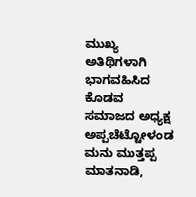ಮುಖ್ಯ ಅತಿಥಿಗಳಾಗಿ ಭಾಗವಹಿಸಿದ ಕೊಡವ ಸಮಾಜದ ಅಧ್ಯಕ್ಷ ಅಪ್ಪಚೆಟ್ಟೋಳಂಡ ಮನು ಮುತ್ತಪ್ಪ ಮಾತನಾಡಿ,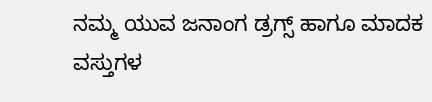ನಮ್ಮ ಯುವ ಜನಾಂಗ ಡ್ರಗ್ಸ್ ಹಾಗೂ ಮಾದಕ ವಸ್ತುಗಳ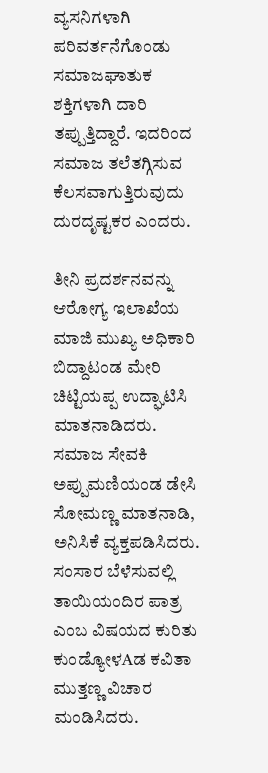ವ್ಯಸನಿಗಳಾಗಿ ಪರಿವರ್ತನೆಗೊಂಡು ಸಮಾಜಘಾತುಕ ಶಕ್ತಿಗಳಾಗಿ ದಾರಿ ತಪ್ಪುತ್ತಿದ್ದಾರೆ. ಇದರಿಂದ ಸಮಾಜ ತಲೆತಗ್ಗಿಸುವ ಕೆಲಸವಾಗುತ್ತಿರುವುದು ದುರದೃಷ್ಟಕರ ಎಂದರು.

ತೀನಿ ಪ್ರದರ್ಶನವನ್ನು ಆರೋಗ್ಯ ಇಲಾಖೆಯ ಮಾಜಿ ಮುಖ್ಯ ಅಧಿಕಾರಿ ಬಿದ್ದಾಟಂಡ ಮೇರಿ ಚಿಟ್ಟಿಯಪ್ಪ ಉದ್ಘಾಟಿಸಿ ಮಾತನಾಡಿದರು. ಸಮಾಜ ಸೇವಕಿ ಅಪ್ಪುಮಣಿಯಂಡ ಡೇಸಿ ಸೋಮಣ್ಣ ಮಾತನಾಡಿ, ಅನಿಸಿಕೆ ವ್ಯಕ್ತಪಡಿಸಿದರು. ಸಂಸಾರ ಬೆಳೆಸುವಲ್ಲಿ ತಾಯಿಯಂದಿರ ಪಾತ್ರ ಎಂಬ ವಿಷಯದ ಕುರಿತು ಕುಂಡ್ಯೋಳAಡ ಕವಿತಾ ಮುತ್ತಣ್ಣ ವಿಚಾರ ಮಂಡಿಸಿದರು.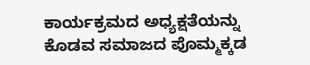ಕಾರ್ಯಕ್ರಮದ ಅಧ್ಯಕ್ಷತೆಯನ್ನು ಕೊಡವ ಸಮಾಜದ ಪೊಮ್ಮಕ್ಕಡ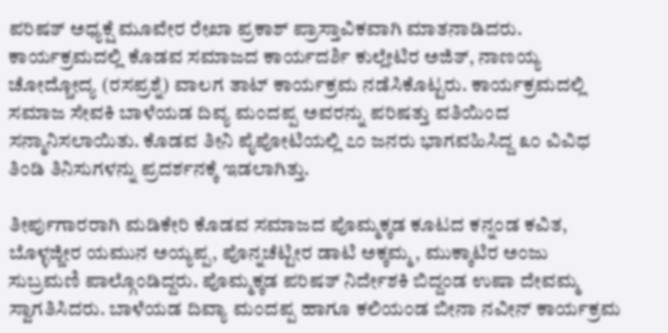ಪರಿಷತ್ ಅಧ್ಯಕ್ಷೆ ಮೂವೇರ ರೇಖಾ ಪ್ರಕಾಶ್ ಪ್ರಾಸ್ತಾವಿಕವಾಗಿ ಮಾತನಾಡಿದರು. ಕಾರ್ಯಕ್ರಮದಲ್ಲಿ ಕೊಡವ ಸಮಾಜದ ಕಾರ್ಯದರ್ಶಿ ಕುಲ್ಲೇಟಿರ ಅಜಿತ್, ನಾಣಯ್ಯ ಚೋದ್ಚೋದ್ಯ (ರಸಪ್ರಶ್ನೆ) ವಾಲಗ ತಾಟ್ ಕಾರ್ಯಕ್ರಮ ನಡೆಸಿಕೊಟ್ಟರು. ಕಾರ್ಯಕ್ರಮದಲ್ಲಿ ಸಮಾಜ ಸೇವಕಿ ಬಾಳೆಯಡ ದಿವ್ಯ ಮಂದಪ್ಪ ಅವರನ್ನು ಪರಿಷತ್ತು ವತಿಯಿಂದ ಸನ್ಮಾನಿಸಲಾಯಿತು. ಕೊಡವ ತೀನಿ ಪೈಪೋಟಿಯಲ್ಲಿ ೭೦ ಜನರು ಭಾಗವಹಿಸಿದ್ದ ೩೦ ವಿವಿಧ ತಿಂಡಿ ತಿನಿಸುಗಳನ್ನು ಪ್ರದರ್ಶನಕ್ಕೆ ಇಡಲಾಗಿತ್ತು.

ತೀರ್ಪುಗಾರರಾಗಿ ಮಡಿಕೇರಿ ಕೊಡವ ಸಮಾಜದ ಪೊಮ್ಮಕ್ಕಡ ಕೂಟದ ಕನ್ನಂಡ ಕವಿತ, ಬೊಳ್ಳಜ್ಜೀರ ಯಮುನ ಅಯ್ಯಪ್ಪ, ಪೊನ್ನಚೆಟ್ಟೀರ ಡಾಟಿ ಅಕ್ಕಮ್ಮ, ಮುಕ್ಕಾಟಿರ ಅಂಜು ಸುಬ್ರಮಣಿ ಪಾಲ್ಗೊಂಡಿದ್ದರು. ಪೊಮ್ಮಕ್ಕಡ ಪರಿಷತ್ ನಿರ್ದೇಶಕಿ ಬಿದ್ದಂಡ ಉಷಾ ದೇವಮ್ಮ ಸ್ವಾಗತಿಸಿದರು. ಬಾಳೆಯಡ ದಿವ್ಯಾ ಮಂದಪ್ಪ ಹಾಗೂ ಕಲಿಯಂಡ ಬೀನಾ ನವೀನ್ ಕಾರ್ಯಕ್ರಮ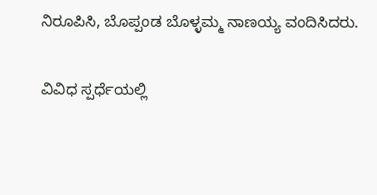ನಿರೂಪಿಸಿ, ಬೊಪ್ಪಂಡ ಬೊಳ್ಳಮ್ಮ ನಾಣಯ್ಯ ವಂದಿಸಿದರು.

ವಿವಿಧ ಸ್ಪರ್ಧೆಯಲ್ಲಿ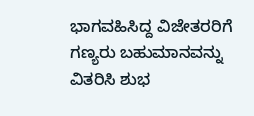ಭಾಗವಹಿಸಿದ್ದ ವಿಜೇತರರಿಗೆ ಗಣ್ಯರು ಬಹುಮಾನವನ್ನು ವಿತರಿಸಿ ಶುಭ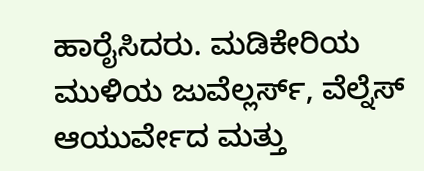ಹಾರೈಸಿದರು. ಮಡಿಕೇರಿಯ ಮುಳಿಯ ಜುವೆಲ್ಲರ್ಸ್, ವೆಲ್ನೆಸ್ ಆಯುರ್ವೇದ ಮತ್ತು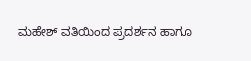ಮಹೇಶ್ ವತಿಯಿಂದ ಪ್ರದರ್ಶನ ಹಾಗೂ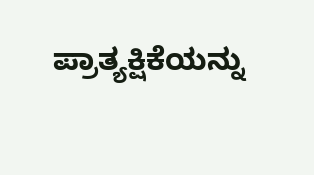ಪ್ರಾತ್ಯಕ್ಷಿಕೆಯನ್ನು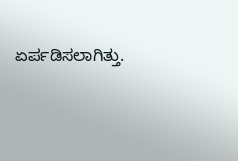ಏರ್ಪಡಿಸಲಾಗಿತ್ತು.